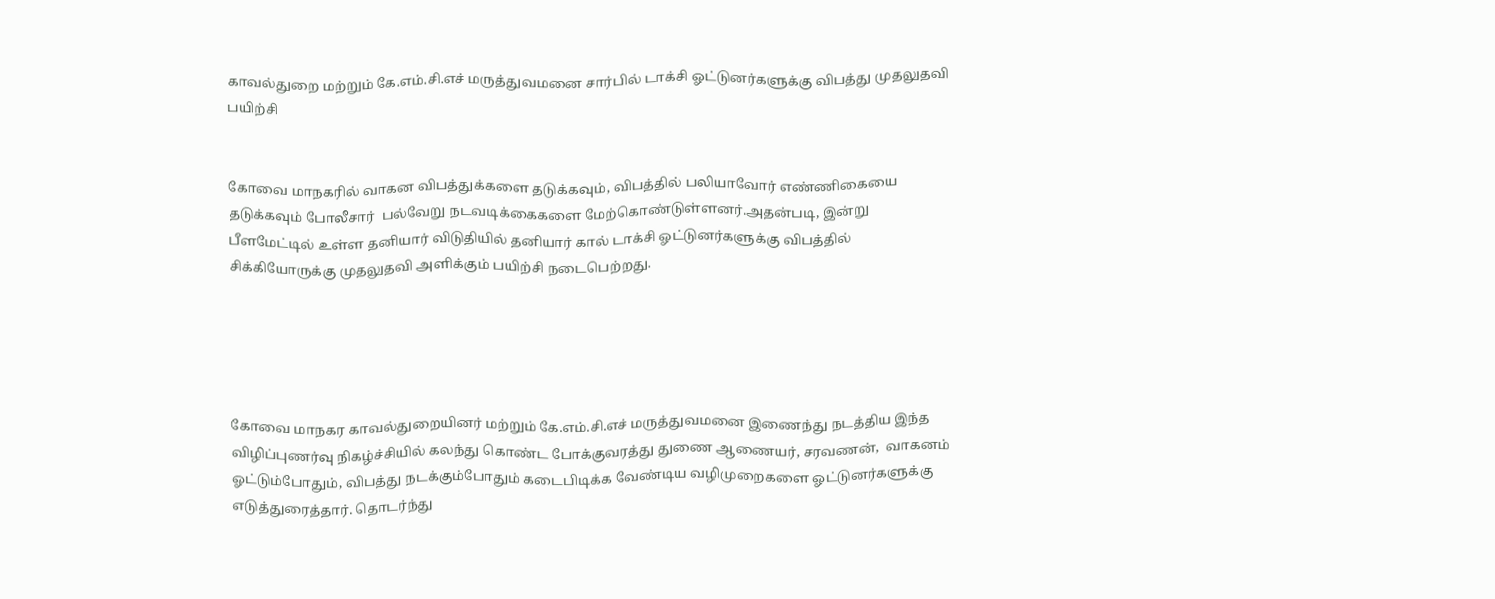காவல்துறை மற்றும் கே.எம்.சி.எச் மருத்துவமனை சார்பில் டாக்சி ஓட்டுனர்களுக்கு விபத்து முதலுதவி பயிற்சி


கோவை மாநகரில் வாகன விபத்துக்களை தடுக்கவும், விபத்தில் பலியாவோர் எண்ணிகையை தடுக்கவும் போலீசார்  பல்வேறு நடவடிக்கைகளை மேற்கொண்டுள்ளனர்.அதன்படி, இன்று பீளமேட்டில் உள்ள தனியார் விடுதியில் தனியார் கால் டாக்சி ஓட்டுனர்களுக்கு விபத்தில் சிக்கியோருக்கு முதலுதவி அளிக்கும் பயிற்சி நடைபெற்றது.





கோவை மாநகர காவல்துறையினர் மற்றும் கே.எம்.சி.எச் மருத்துவமனை இணைந்து நடத்திய இந்த விழிப்புணர்வு நிகழ்ச்சியில் கலந்து கொண்ட போக்குவரத்து துணை ஆணையர், சரவணன்,  வாகனம் ஓட்டும்போதும், விபத்து நடக்கும்போதும் கடைபிடிக்க வேண்டிய வழிமுறைகளை ஓட்டுனர்களுக்கு எடுத்துரைத்தார். தொடர்ந்து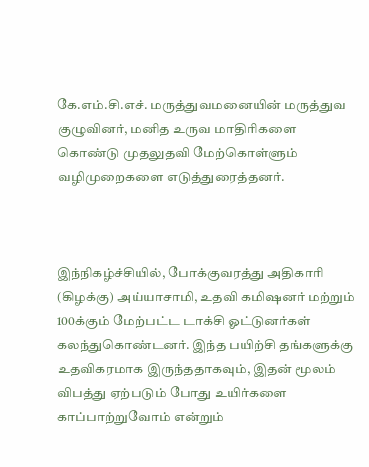கே.எம்.சி.எச். மருத்துவமனையின் மருத்துவ குழுவினர், மனித உருவ மாதிரிகளை கொண்டு முதலுதவி மேற்கொள்ளும்  வழிமுறைகளை எடுத்துரைத்தனர்.



இந்நிகழ்ச்சியில், போக்குவரத்து அதிகாரி (கிழக்கு) அய்யாசாமி, உதவி கமிஷனர் மற்றும் 100க்கும் மேற்பட்ட டாக்சி ஓட்டுனர்கள் கலந்துகொண்டனர். இந்த பயிற்சி தங்களுக்கு உதவிகரமாக இருந்ததாகவும், இதன் மூலம் விபத்து ஏற்படும் போது உயிர்களை காப்பாற்றுவோம் என்றும்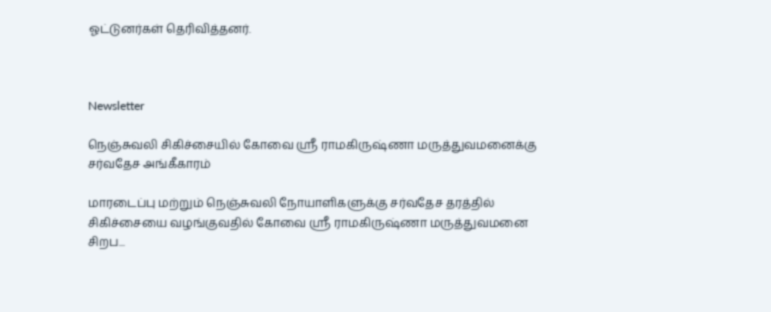ஓட்டுனர்கள் தெரிவித்தனர்.



Newsletter

நெஞ்சுவலி சிகிச்சையில் கோவை ஸ்ரீ ராமகிருஷ்ணா மருத்துவமனைக்கு சர்வதேச அங்கீகாரம்

மாரடைப்பு மற்றும் நெஞ்சுவலி நோயாளிகளுக்கு சர்வதேச தரத்தில் சிகிச்சையை வழங்குவதில் கோவை ஸ்ரீ ராமகிருஷ்ணா மருத்துவமனை சிறப...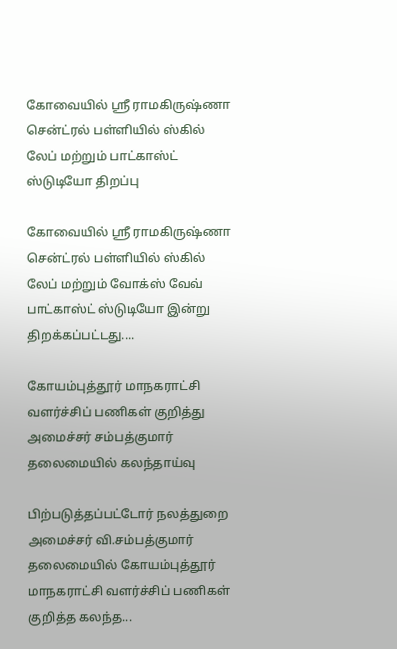கோவையில் ஸ்ரீ ராமகிருஷ்ணா சென்ட்ரல் பள்ளியில் ஸ்கில் லேப் மற்றும் பாட்காஸ்ட் ஸ்டுடியோ திறப்பு

கோவையில் ஸ்ரீ ராமகிருஷ்ணா சென்ட்ரல் பள்ளியில் ஸ்கில் லேப் மற்றும் வோக்ஸ் வேவ் பாட்காஸ்ட் ஸ்டுடியோ இன்று திறக்கப்பட்டது....

கோயம்புத்தூர் மாநகராட்சி வளர்ச்சிப் பணிகள் குறித்து அமைச்சர் சம்பத்குமார் தலைமையில் கலந்தாய்வு

பிற்படுத்தப்பட்டோர் நலத்துறை அமைச்சர் வி.சம்பத்குமார் தலைமையில் கோயம்புத்தூர் மாநகராட்சி வளர்ச்சிப் பணிகள் குறித்த கலந்த...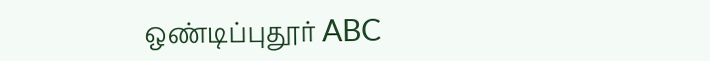ஒண்டிப்புதூர் ABC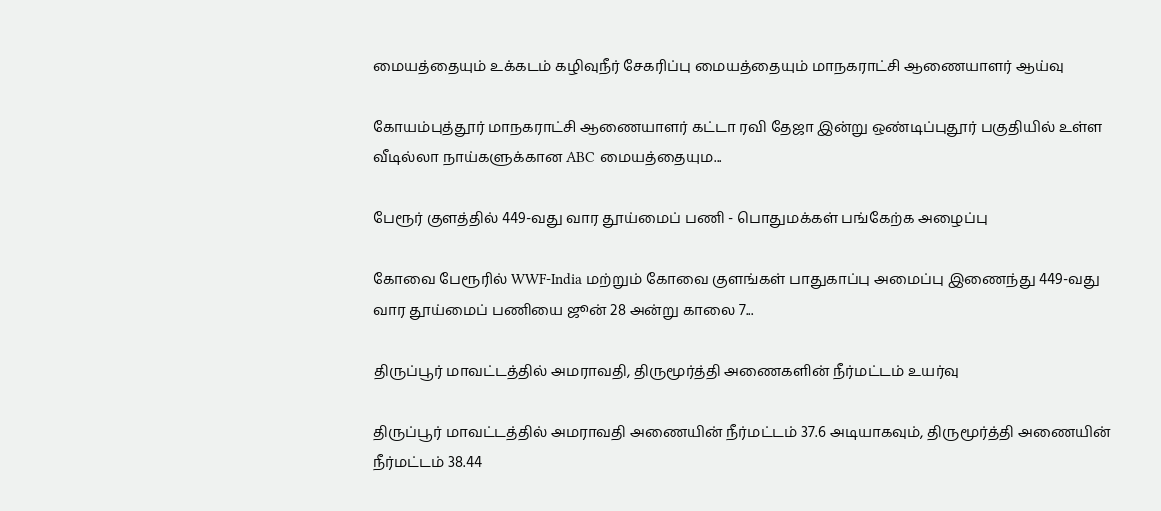மையத்தையும் உக்கடம் கழிவுநீர் சேகரிப்பு மையத்தையும் மாநகராட்சி ஆணையாளர் ஆய்வு

கோயம்புத்தூர் மாநகராட்சி ஆணையாளர் கட்டா ரவி தேஜா இன்று ஒண்டிப்புதூர் பகுதியில் உள்ள வீடில்லா நாய்களுக்கான ABC மையத்தையும...

பேரூர் குளத்தில் 449-வது வார தூய்மைப் பணி - பொதுமக்கள் பங்கேற்க அழைப்பு

கோவை பேரூரில் WWF-India மற்றும் கோவை குளங்கள் பாதுகாப்பு அமைப்பு இணைந்து 449-வது வார தூய்மைப் பணியை ஜூன் 28 அன்று காலை 7...

திருப்பூர் மாவட்டத்தில் அமராவதி, திருமூர்த்தி அணைகளின் நீர்மட்டம் உயர்வு

திருப்பூர் மாவட்டத்தில் அமராவதி அணையின் நீர்மட்டம் 37.6 அடியாகவும், திருமூர்த்தி அணையின் நீர்மட்டம் 38.44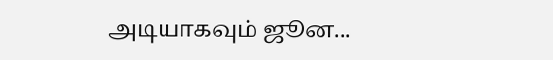அடியாகவும் ஜூன...